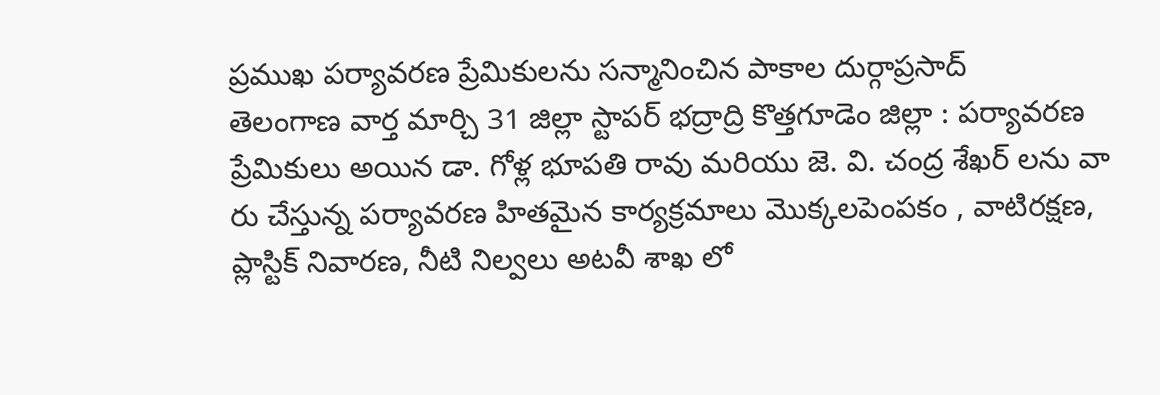ప్రముఖ పర్యావరణ ప్రేమికులను సన్మానించిన పాకాల దుర్గాప్రసాద్
తెలంగాణ వార్త మార్చి 31 జిల్లా స్టాపర్ భద్రాద్రి కొత్తగూడెం జిల్లా : పర్యావరణ ప్రేమికులు అయిన డా. గోళ్ల భూపతి రావు మరియు జె. వి. చంద్ర శేఖర్ లను వా రు చేస్తున్న పర్యావరణ హితమైన కార్యక్రమాలు మొక్కలపెంపకం , వాటిరక్షణ, ప్లాస్టిక్ నివారణ, నీటి నిల్వలు అటవీ శాఖ లో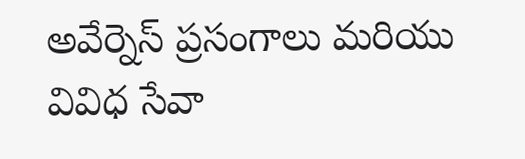అవేర్నెస్ ప్రసంగాలు మరియు వివిధ సేవా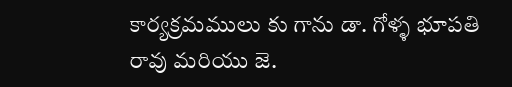కార్యక్రమములు కు గాను డా. గోళ్ళ భూపతి రావు మరియు జె.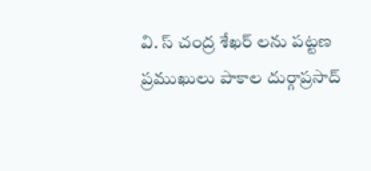వి. స్ చంద్ర శేఖర్ లను పట్టణ ప్రముఖులు పాకాల దుర్గాప్రసాద్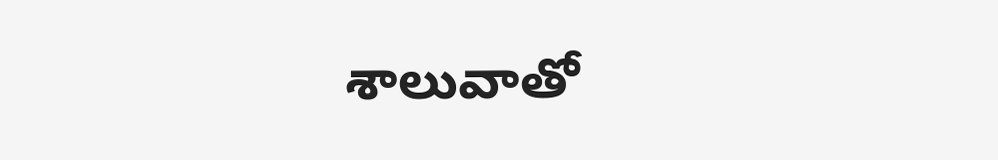శాలువాతో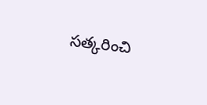సత్కరించి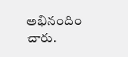అభినందిం చారు.